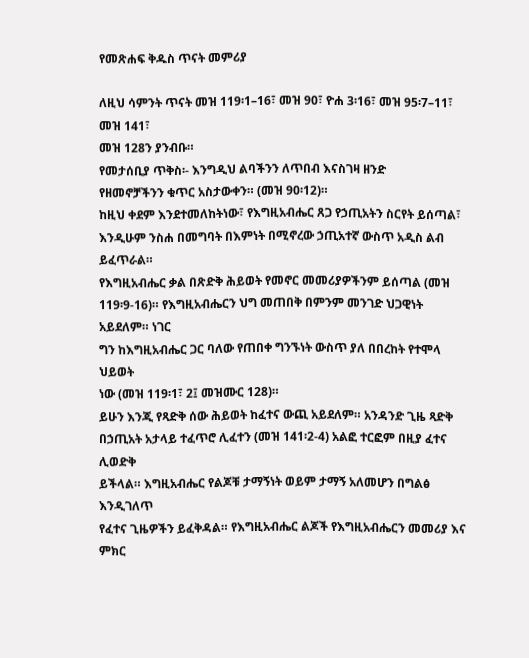የመጽሐፍ ቅዱስ ጥናት መምሪያ

ለዚህ ሳምንት ጥናት መዝ 119፡1–16፣ መዝ 90፣ ዮሐ 3፡16፣ መዝ 95፡7–11፣ መዝ 141፣
መዝ 128ን ያንብቡ።
የመታሰቢያ ጥቅስ፡- እንግዲህ ልባችንን ለጥበብ እናስገዛ ዘንድ
የዘመኖቻችንን ቁጥር አስታውቀን። (መዝ 90፡12)።
ከዚህ ቀደም እንደተመለከትነው፣ የእግዚአብሔር ጸጋ የኃጢአትን ስርየት ይሰጣል፣
እንዲሁም ንስሐ በመግባት በእምነት በሚኖረው ኃጢአተኛ ውስጥ አዲስ ልብ
ይፈጥራል።
የእግዚአብሔር ቃል በጽድቅ ሕይወት የመኖር መመሪያዎችንም ይሰጣል (መዝ
119፡9-16)። የእግዚአብሔርን ህግ መጠበቅ በምንም መንገድ ህጋዊነት አይደለም። ነገር
ግን ከእግዚአብሔር ጋር ባለው የጠበቀ ግንኙነት ውስጥ ያለ በበረከት የተሞላ ህይወት
ነው (መዝ 119፡1፣ 2፤ መዝሙር 128)።
ይሁን እንጂ የጻድቅ ሰው ሕይወት ከፈተና ውጪ አይደለም። አንዳንድ ጊዜ ጻድቅ
በኃጢአት አታላይ ተፈጥሮ ሊፈተን (መዝ 141፡2-4) አልፎ ተርፎም በዚያ ፈተና ሊወድቅ
ይችላል። እግዚአብሔር የልጆቹ ታማኝነት ወይም ታማኝ አለመሆን በግልፅ እንዲገለጥ
የፈተና ጊዜዎችን ይፈቅዳል። የእግዚአብሔር ልጆች የእግዚአብሔርን መመሪያ እና ምክር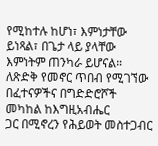የሚከተሉ ከሆነ፣ እምነታቸው ይነጻል፣ በጌታ ላይ ያላቸው እምነትም ጠንካራ ይሆናል።
ለጽድቅ የመኖር ጥበብ የሚገኘው በፈተናዎችና በግድድሮሾች መካከል ከእግዚአብሔር
ጋር በሚኖረን የሕይወት መስተጋብር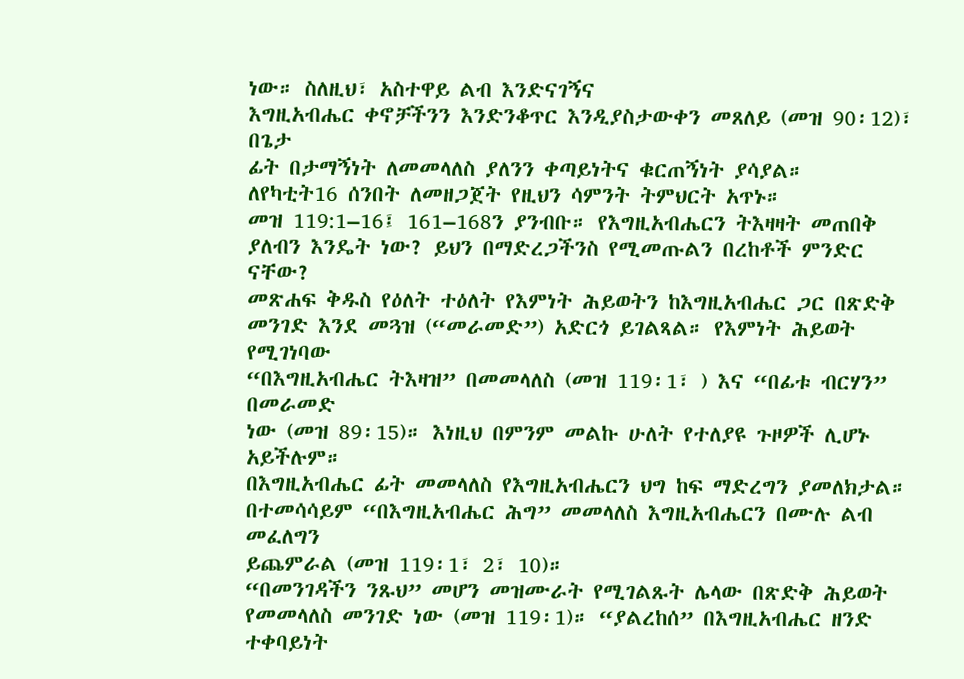ነው። ስለዚህ፣ አስተዋይ ልብ እንድናገኝና
እግዚአብሔር ቀኖቻችንን እንድንቆጥር እንዲያስታውቀን መጸለይ (መዝ 90፡12)፣ በጌታ
ፊት በታማኝነት ለመመላለስ ያለንን ቀጣይነትና ቁርጠኝነት ያሳያል።
ለየካቲት16 ሰንበት ለመዘጋጀት የዚህን ሳምንት ትምህርት አጥኑ።
መዝ 119:1–16፤ 161–168ን ያንብቡ። የእግዚአብሔርን ትእዛዛት መጠበቅ ያለብን እንዴት ነው? ይህን በማድረጋችንስ የሚመጡልን በረከቶች ምንድር ናቸው?
መጽሐፍ ቅዱስ የዕለት ተዕለት የእምነት ሕይወትን ከእግዚአብሔር ጋር በጽድቅ
መንገድ እንደ መጓዝ (“መራመድ”) አድርጎ ይገልጻል። የእምነት ሕይወት የሚገነባው
“በእግዚአብሔር ትእዛዝ” በመመላለስ (መዝ 119፡1፣ ) እና “በፊቱ ብርሃን” በመራመድ
ነው (መዝ 89፡15)። እነዚህ በምንም መልኩ ሁለት የተለያዩ ጉዞዎች ሊሆኑ አይችሉም።
በእግዚአብሔር ፊት መመላለስ የእግዚአብሔርን ህግ ከፍ ማድረግን ያመለክታል።
በተመሳሳይም “በእግዚአብሔር ሕግ” መመላለስ እግዚአብሔርን በሙሉ ልብ መፈለግን
ይጨምራል (መዝ 119፡1፣ 2፣ 10)።
“በመንገዳችን ንጹህ” መሆን መዝሙራት የሚገልጹት ሌላው በጽድቅ ሕይወት
የመመላለስ መንገድ ነው (መዝ 119፡1)። “ያልረከሰ” በእግዚአብሔር ዘንድ ተቀባይነት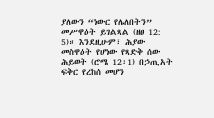ያለውን “ነውር የሌለበትን” መሥዋዕት ይገልጻል (ዘፀ 12: 5)። እንደዚሁም፣ ሕያው
መስዋዕት የሆነው የጻድቅ ሰው ሕይወት (ሮሜ 12፡1) በኃጢአት ፍቅር የረከሰ መሆን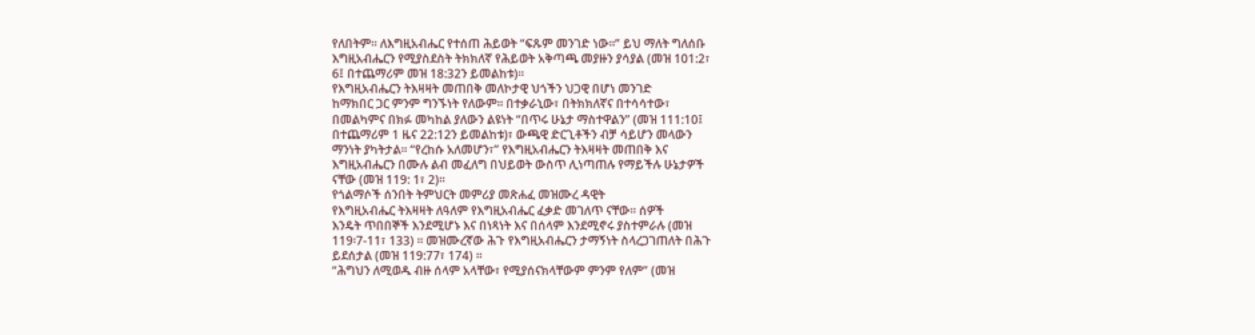የለበትም። ለእግዚአብሔር የተሰጠ ሕይወት “ፍጹም መንገድ ነው።” ይህ ማለት ግለሰቡ
እግዚአብሔርን የሚያስደስት ትክክለኛ የሕይወት አቅጣጫ መያዙን ያሳያል (መዝ 101:2፣
6፤ በተጨማሪም መዝ 18:32ን ይመልከቱ)።
የእግዚአብሔርን ትእዛዛት መጠበቅ መለኮታዊ ህጎችን ህጋዊ በሆነ መንገድ
ከማክበር ጋር ምንም ግንኙነት የለውም። በተቃራኒው፣ በትክክለኛና በተሳሳተው፣
በመልካምና በክፉ መካከል ያለውን ልዩነት “በጥሩ ሁኔታ ማስተዋልን” (መዝ 111:10፤
በተጨማሪም 1 ዜና 22:12ን ይመልከቱ)፣ ውጫዊ ድርጊቶችን ብቻ ሳይሆን መላውን
ማንነት ያካትታል። “የረከሱ አለመሆን፣” የእግዚአብሔርን ትእዛዛት መጠበቅ እና
እግዚአብሔርን በሙሉ ልብ መፈለግ በህይወት ውስጥ ሊነጣጠሉ የማይችሉ ሁኔታዎች
ናቸው (መዝ 119: 1፣ 2)።
የጎልማሶች ሰንበት ትምህርት መምሪያ መጽሐፈ መዝሙረ ዳዊት
የእግዚአብሔር ትእዛዛት ለዓለም የእግዚአብሔር ፈቃድ መገለጥ ናቸው። ሰዎች
እንዴት ጥበበኞች እንደሚሆኑ እና በነጻነት እና በሰላም እንደሚኖሩ ያስተምራሉ (መዝ
119፡7-11፣ 133) ። መዝሙረኛው ሕጉ የእግዚአብሔርን ታማኝነት ስላረጋገጠለት በሕጉ
ይደሰታል (መዝ 119:77፣ 174) ።
“ሕግህን ለሚወዱ ብዙ ሰላም አላቸው፣ የሚያሰናክላቸውም ምንም የለም” (መዝ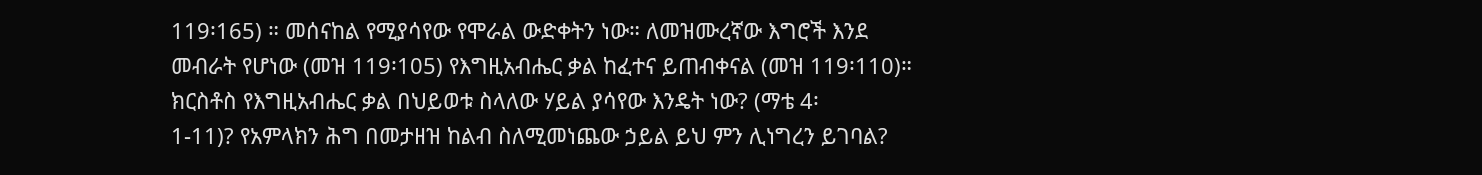119፡165) ። መሰናከል የሚያሳየው የሞራል ውድቀትን ነው። ለመዝሙረኛው እግሮች እንደ
መብራት የሆነው (መዝ 119፡105) የእግዚአብሔር ቃል ከፈተና ይጠብቀናል (መዝ 119፡110)።
ክርስቶስ የእግዚአብሔር ቃል በህይወቱ ስላለው ሃይል ያሳየው እንዴት ነው? (ማቴ 4፡
1-11)? የአምላክን ሕግ በመታዘዝ ከልብ ስለሚመነጨው ኃይል ይህ ምን ሊነግረን ይገባል?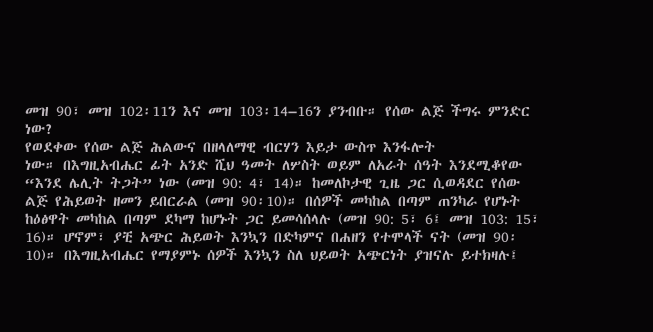መዝ 90፣ መዝ 102፡11ን እና መዝ 103፡14–16ን ያንብቡ። የሰው ልጅ ችግሩ ምንድር ነው?
የወደቀው የሰው ልጅ ሕልውና በዘላለማዊ ብርሃን እይታ ውስጥ እንፋሎት
ነው። በእግዚአብሔር ፊት አንድ ሺህ ዓመት ለሦስት ወይም ለአራት ሰዓት እንደሚቆየው
“እንደ ሌሊት ትጋት” ነው (መዝ 90: 4፣ 14)። ከመለኮታዊ ጊዜ ጋር ሲወዳደር የሰው
ልጅ የሕይወት ዘመን ይበርራል (መዝ 90፡10)። በሰዎች መካከል በጣም ጠንካራ የሆኑት
ከዕፅዋት መካከል በጣም ደካማ ከሆኑት ጋር ይመሳሰላሉ (መዝ 90: 5፣ 6፤ መዝ 103: 15፣
16)። ሆኖም፣ ያቺ አጭር ሕይወት እንኳን በድካምና በሐዘን የተሞላች ናት (መዝ 90፡
10)። በእግዚአብሔር የማያምኑ ሰዎች እንኳን ስለ ህይወት አጭርነት ያዝናሉ ይተክዛሉ፤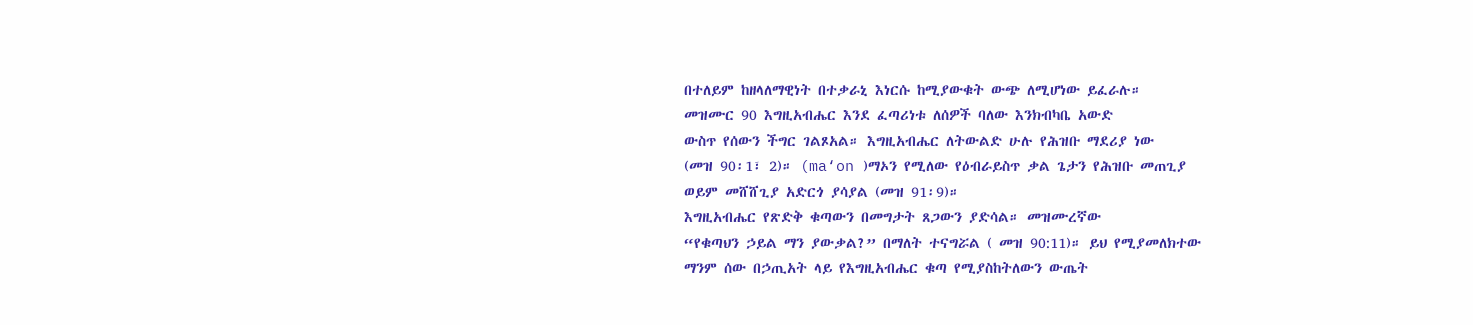በተለይም ከዘላለማዊነት በተቃራኒ እነርሱ ከሚያውቁት ውጭ ለሚሆነው ይፈራሉ።
መዝሙር 90 እግዚአብሔር እንደ ፈጣሪነቱ ለሰዎች ባለው እንክብካቤ አውድ
ውስጥ የሰውን ችግር ገልጾአል። እግዚአብሔር ለትውልድ ሁሉ የሕዝቡ ማደሪያ ነው
(መዝ 90፡1፣ 2)። (ma‘on )ማኦን የሚለው የዕብራይስጥ ቃል ጌታን የሕዝቡ መጠጊያ
ወይም መሸሸጊያ አድርጎ ያሳያል (መዝ 91፡9)።
እግዚአብሔር የጽድቅ ቁጣውን በመግታት ጸጋውን ያድሳል። መዝሙረኛው
“የቁጣህን ኃይል ማን ያውቃል?” በማለት ተናግሯል ( መዝ 90:11)። ይህ የሚያመለክተው
ማንም ሰው በኃጢአት ላይ የእግዚአብሔር ቁጣ የሚያስከትለውን ውጤት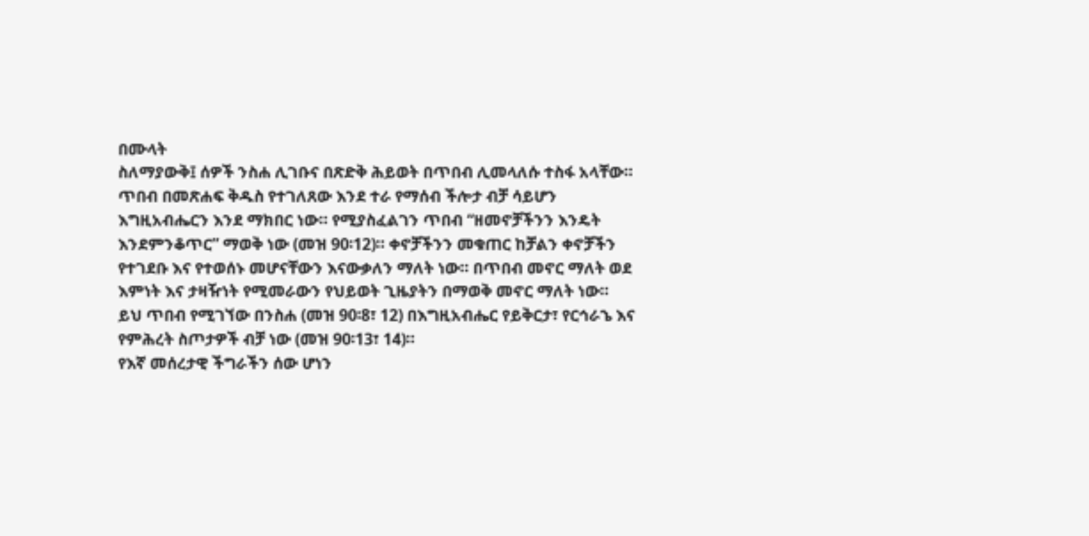በሙላት
ስለማያውቅ፤ ሰዎች ንስሐ ሊገቡና በጽድቅ ሕይወት በጥበብ ሊመላለሱ ተስፋ አላቸው።
ጥበብ በመጽሐፍ ቅዱስ የተገለጸው እንደ ተራ የማሰብ ችሎታ ብቻ ሳይሆን
እግዚአብሔርን እንደ ማክበር ነው። የሚያስፈልገን ጥበብ “ዘመኖቻችንን እንዴት
እንደምንቆጥር” ማወቅ ነው (መዝ 90፡12)። ቀኖቻችንን መቁጠር ከቻልን ቀኖቻችን
የተገደቡ እና የተወሰኑ መሆናቸውን እናውቃለን ማለት ነው። በጥበብ መኖር ማለት ወደ
እምነት እና ታዛዥነት የሚመራውን የህይወት ጊዜያትን በማወቅ መኖር ማለት ነው።
ይህ ጥበብ የሚገኘው በንስሐ (መዝ 90፡8፣ 12) በእግዚአብሔር የይቅርታ፣ የርኅራኄ እና
የምሕረት ስጦታዎች ብቻ ነው (መዝ 90፡13፣ 14)።
የእኛ መሰረታዊ ችግራችን ሰው ሆነን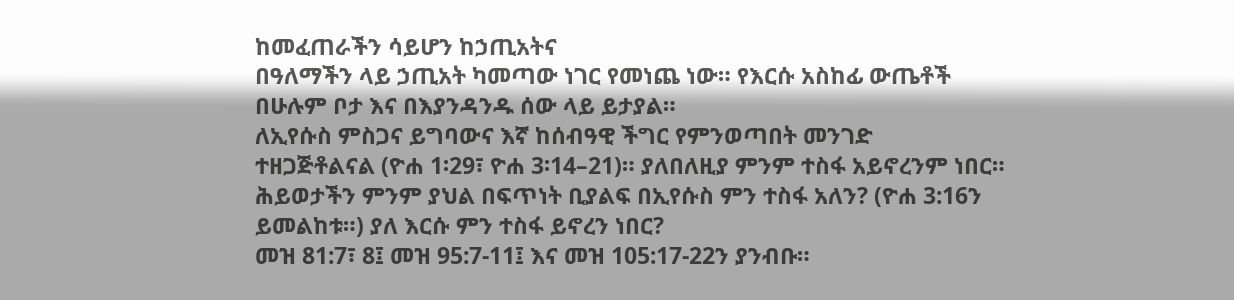ከመፈጠራችን ሳይሆን ከኃጢአትና
በዓለማችን ላይ ኃጢአት ካመጣው ነገር የመነጨ ነው። የእርሱ አስከፊ ውጤቶች
በሁሉም ቦታ እና በእያንዳንዱ ሰው ላይ ይታያል።
ለኢየሱስ ምስጋና ይግባውና እኛ ከሰብዓዊ ችግር የምንወጣበት መንገድ
ተዘጋጅቶልናል (ዮሐ 1፡29፣ ዮሐ 3፡14–21)። ያለበለዚያ ምንም ተስፋ አይኖረንም ነበር።
ሕይወታችን ምንም ያህል በፍጥነት ቢያልፍ በኢየሱስ ምን ተስፋ አለን? (ዮሐ 3:16ን
ይመልከቱ።) ያለ እርሱ ምን ተስፋ ይኖረን ነበር?
መዝ 81:7፣ 8፤ መዝ 95:7-11፤ እና መዝ 105:17-22ን ያንብቡ።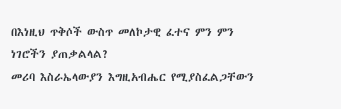በእነዚህ ጥቅሶች ውስጥ መለኮታዊ ፈተና ምን ምን ነገሮችን ያጠቃልላል?
መሪባ እስራኤላውያን እግዚአብሔር የሚያስፈልጋቸውን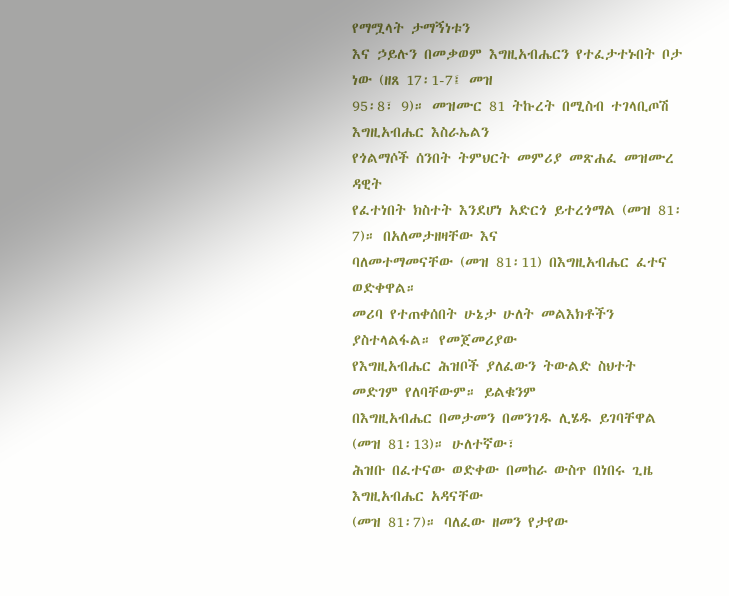የማሟላት ታማኝነቱን
እና ኃይሉን በመቃወም እግዚአብሔርን የተፈታተኑበት ቦታ ነው (ዘጸ 17፡1-7፤ መዝ
95፡8፣ 9)። መዝሙር 81 ትኩረት በሚስብ ተገላቢጦሽ እግዚአብሔር እስራኤልን
የጎልማሶች ሰንበት ትምህርት መምሪያ መጽሐፈ መዝሙረ ዳዊት
የፈተነበት ክስተት እንደሆነ አድርጎ ይተረጎማል (መዝ 81፡7)። በአለመታዘዛቸው እና
ባለመተማመናቸው (መዝ 81፡11) በእግዚአብሔር ፈተና ወድቀዋል።
መሪባ የተጠቀሰበት ሁኔታ ሁለት መልእክቶችን ያስተላልፋል። የመጀመሪያው
የእግዚአብሔር ሕዝቦች ያለፈውን ትውልድ ስህተት መድገም የለባቸውም። ይልቁንም
በእግዚአብሔር በመታመን በመንገዱ ሊሄዱ ይገባቸዋል (መዝ 81፡13)። ሁለተኛው፣
ሕዝቡ በፈተናው ወድቀው በመከራ ውስጥ በነበሩ ጊዜ እግዚአብሔር አዳናቸው
(መዝ 81፡7)። ባለፈው ዘመን የታየው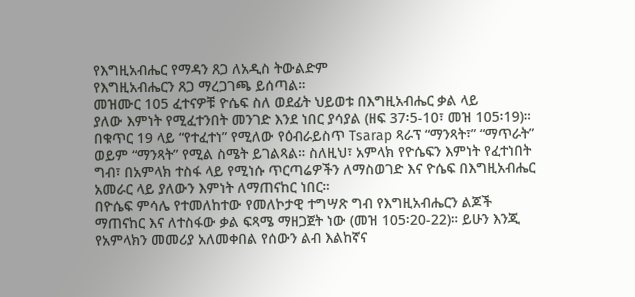የእግዚአብሔር የማዳን ጸጋ ለአዲስ ትውልድም
የእግዚአብሔርን ጸጋ ማረጋገጫ ይሰጣል።
መዝሙር 105 ፈተናዎቹ ዮሴፍ ስለ ወደፊት ህይወቱ በእግዚአብሔር ቃል ላይ
ያለው እምነት የሚፈተንበት መንገድ እንደ ነበር ያሳያል (ዘፍ 37፡5-10፣ መዝ 105፡19)።
በቁጥር 19 ላይ “የተፈተነ” የሚለው የዕብራይስጥ Tsarap ጻራፕ “ማንጻት፣” “ማጥራት”
ወይም “ማንጻት” የሚል ስሜት ይገልጻል። ስለዚህ፣ አምላክ የዮሴፍን እምነት የፈተነበት
ግብ፣ በአምላክ ተስፋ ላይ የሚነሱ ጥርጣሬዎችን ለማስወገድ እና ዮሴፍ በእግዚአብሔር
አመራር ላይ ያለውን እምነት ለማጠናከር ነበር።
በዮሴፍ ምሳሌ የተመለከተው የመለኮታዊ ተግሣጽ ግብ የእግዚአብሔርን ልጆች
ማጠናከር እና ለተስፋው ቃል ፍጻሜ ማዘጋጀት ነው (መዝ 105፡20-22)። ይሁን እንጂ
የአምላክን መመሪያ አለመቀበል የሰውን ልብ እልከኛና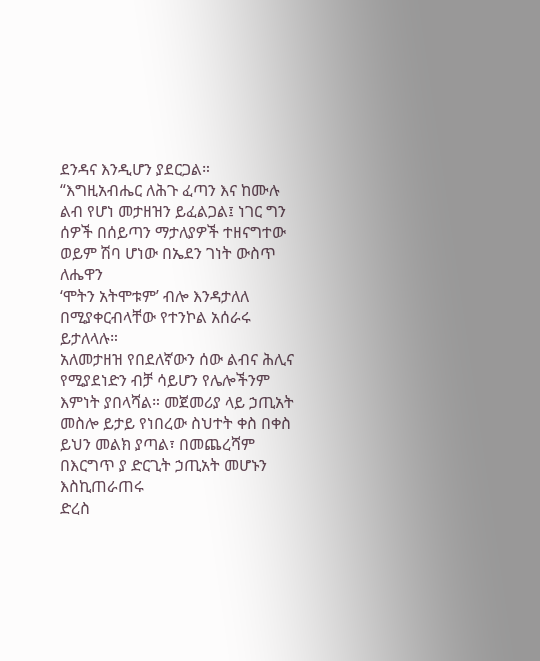ደንዳና እንዲሆን ያደርጋል።
“እግዚአብሔር ለሕጉ ፈጣን እና ከሙሉ ልብ የሆነ መታዘዝን ይፈልጋል፤ ነገር ግን
ሰዎች በሰይጣን ማታለያዎች ተዘናግተው ወይም ሽባ ሆነው በኤደን ገነት ውስጥ ለሔዋን
‘ሞትን አትሞቱም’ ብሎ እንዳታለለ በሚያቀርብላቸው የተንኮል አሰራሩ ይታለላሉ።
አለመታዘዝ የበደለኛውን ሰው ልብና ሕሊና የሚያደነድን ብቻ ሳይሆን የሌሎችንም
እምነት ያበላሻል። መጀመሪያ ላይ ኃጢአት መስሎ ይታይ የነበረው ስህተት ቀስ በቀስ
ይህን መልክ ያጣል፣ በመጨረሻም በእርግጥ ያ ድርጊት ኃጢአት መሆኑን እስኪጠራጠሩ
ድረስ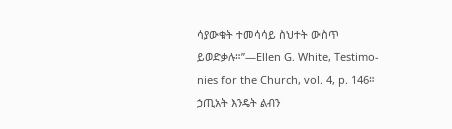ሳያውቁት ተመሳሳይ ስህተት ውስጥ ይወድቃሉ።”—Ellen G. White, Testimo-
nies for the Church, vol. 4, p. 146።
ኃጢአት እንዴት ልብን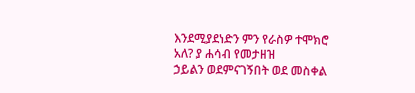እንደሚያደነድን ምን የራስዎ ተሞክሮ አለ? ያ ሐሳብ የመታዘዝ
ኃይልን ወደምናገኝበት ወደ መስቀል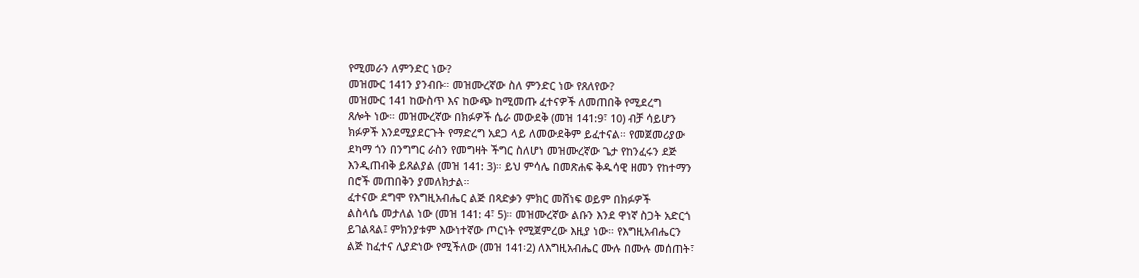የሚመራን ለምንድር ነው?
መዝሙር 141ን ያንብቡ። መዝሙረኛው ስለ ምንድር ነው የጸለየው?
መዝሙር 141 ከውስጥ እና ከውጭ ከሚመጡ ፈተናዎች ለመጠበቅ የሚደረግ
ጸሎት ነው። መዝሙረኛው በክፉዎች ሴራ መውደቅ (መዝ 141:9፣ 10) ብቻ ሳይሆን
ክፉዎች እንደሚያደርጉት የማድረግ አደጋ ላይ ለመውደቅም ይፈተናል። የመጀመሪያው
ደካማ ጎን በንግግር ራስን የመግዛት ችግር ስለሆነ መዝሙረኛው ጌታ የከንፈሩን ደጅ
እንዲጠብቅ ይጸልያል (መዝ 141: 3)። ይህ ምሳሌ በመጽሐፍ ቅዱሳዊ ዘመን የከተማን
በሮች መጠበቅን ያመለክታል።
ፈተናው ደግሞ የእግዚአብሔር ልጅ በጻድቃን ምክር መሸነፍ ወይም በክፉዎች
ልስላሴ መታለል ነው (መዝ 141: 4፣ 5)። መዝሙረኛው ልቡን እንደ ዋነኛ ስጋት አድርጎ
ይገልጻል፤ ምክንያቱም እውነተኛው ጦርነት የሚጀምረው እዚያ ነው። የእግዚአብሔርን
ልጅ ከፈተና ሊያድነው የሚችለው (መዝ 141፡2) ለእግዚአብሔር ሙሉ በሙሉ መሰጠት፣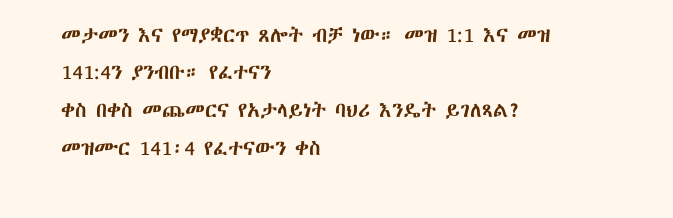መታመን እና የማያቋርጥ ጸሎት ብቻ ነው። መዝ 1:1 እና መዝ 141:4ን ያንብቡ። የፈተናን
ቀስ በቀስ መጨመርና የአታላይነት ባህሪ እንዴት ይገለጻል?
መዝሙር 141፡4 የፈተናውን ቀስ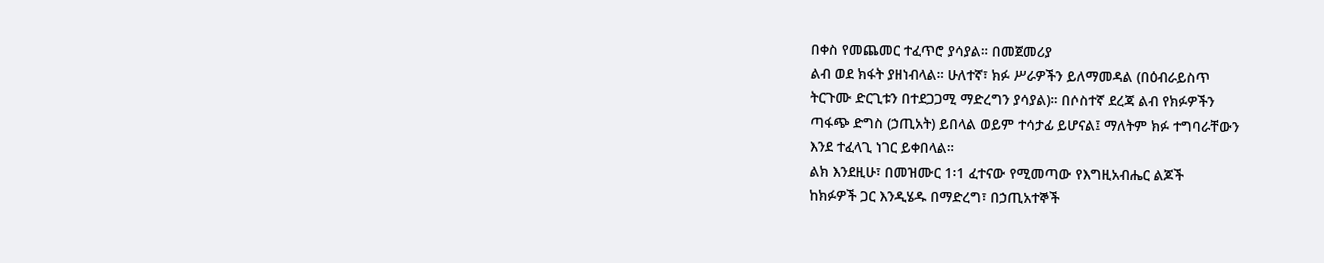በቀስ የመጨመር ተፈጥሮ ያሳያል። በመጀመሪያ
ልብ ወደ ክፋት ያዘነብላል። ሁለተኛ፣ ክፉ ሥራዎችን ይለማመዳል (በዕብራይስጥ
ትርጉሙ ድርጊቱን በተደጋጋሚ ማድረግን ያሳያል)። በሶስተኛ ደረጃ ልብ የክፉዎችን
ጣፋጭ ድግስ (ኃጢአት) ይበላል ወይም ተሳታፊ ይሆናል፤ ማለትም ክፉ ተግባራቸውን
እንደ ተፈላጊ ነገር ይቀበላል።
ልክ እንደዚሁ፣ በመዝሙር 1፡1 ፈተናው የሚመጣው የእግዚአብሔር ልጆች
ከክፉዎች ጋር እንዲሄዱ በማድረግ፣ በኃጢአተኞች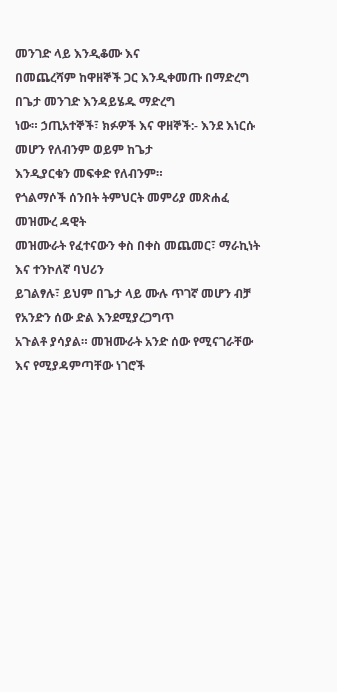መንገድ ላይ እንዲቆሙ እና
በመጨረሻም ከዋዘኞች ጋር እንዲቀመጡ በማድረግ በጌታ መንገድ እንዳይሄዱ ማድረግ
ነው። ኃጢአተኞች፣ ክፉዎች እና ዋዘኞች:- እንደ እነርሱ መሆን የለብንም ወይም ከጌታ
እንዲያርቁን መፍቀድ የለብንም።
የጎልማሶች ሰንበት ትምህርት መምሪያ መጽሐፈ መዝሙረ ዳዊት
መዝሙራት የፈተናውን ቀስ በቀስ መጨመር፣ ማራኪነት እና ተንኮለኛ ባህሪን
ይገልፃሉ፣ ይህም በጌታ ላይ ሙሉ ጥገኛ መሆን ብቻ የአንድን ሰው ድል እንደሚያረጋግጥ
አጉልቶ ያሳያል። መዝሙራት አንድ ሰው የሚናገራቸው እና የሚያዳምጣቸው ነገሮች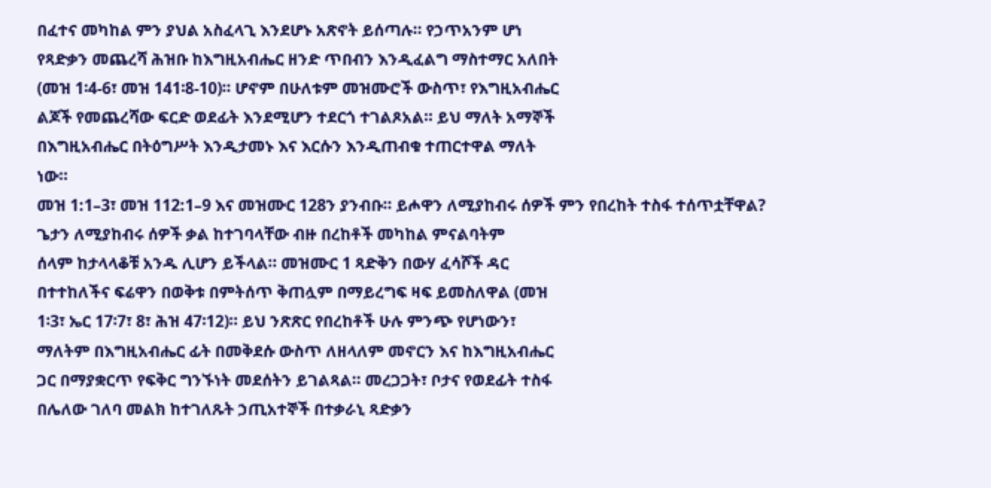በፈተና መካከል ምን ያህል አስፈላጊ እንደሆኑ አጽኖት ይሰጣሉ። የኃጥአንም ሆነ
የጻድቃን መጨረሻ ሕዝቡ ከእግዚአብሔር ዘንድ ጥበብን እንዲፈልግ ማስተማር አለበት
(መዝ 1፡4-6፣ መዝ 141፡8-10)። ሆኖም በሁለቱም መዝሙሮች ውስጥ፣ የእግዚአብሔር
ልጆች የመጨረሻው ፍርድ ወደፊት እንደሚሆን ተደርጎ ተገልጾአል። ይህ ማለት አማኞች
በእግዚአብሔር በትዕግሥት እንዲታመኑ እና እርሱን እንዲጠብቁ ተጠርተዋል ማለት
ነው።
መዝ 1:1–3፣ መዝ 112:1–9 እና መዝሙር 128ን ያንብቡ። ይሖዋን ለሚያከብሩ ሰዎች ምን የበረከት ተስፋ ተሰጥቷቸዋል?
ጌታን ለሚያከብሩ ሰዎች ቃል ከተገባላቸው ብዙ በረከቶች መካከል ምናልባትም
ሰላም ከታላላቆቹ አንዱ ሊሆን ይችላል። መዝሙር 1 ጻድቅን በውሃ ፈሳሾች ዳር
በተተከለችና ፍሬዋን በወቅቱ በምትሰጥ ቅጠሏም በማይረግፍ ዛፍ ይመስለዋል (መዝ
1፡3፣ ኤር 17፡7፣ 8፣ ሕዝ 47፡12)። ይህ ንጽጽር የበረከቶች ሁሉ ምንጭ የሆነውን፣
ማለትም በእግዚአብሔር ፊት በመቅደሱ ውስጥ ለዘላለም መኖርን እና ከእግዚአብሔር
ጋር በማያቋርጥ የፍቅር ግንኙነት መደሰትን ይገልጻል። መረጋጋት፣ ቦታና የወደፊት ተስፋ
በሌለው ገለባ መልክ ከተገለጹት ኃጢአተኞች በተቃራኒ ጻድቃን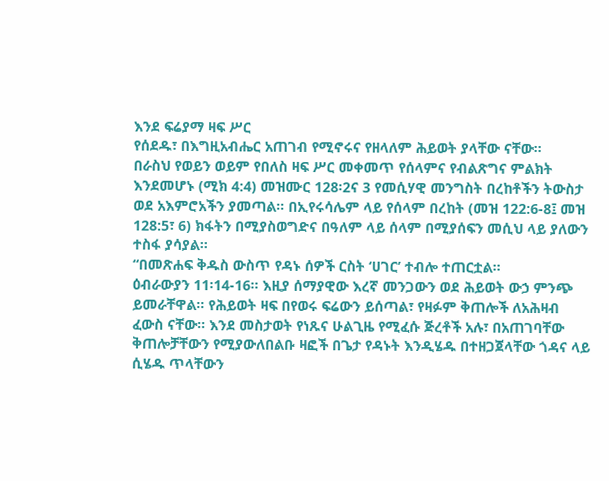እንደ ፍሬያማ ዛፍ ሥር
የሰደዱ፣ በእግዚአብሔር አጠገብ የሚኖሩና የዘላለም ሕይወት ያላቸው ናቸው።
በራስህ የወይን ወይም የበለስ ዛፍ ሥር መቀመጥ የሰላምና የብልጽግና ምልክት
እንደመሆኑ (ሚክ 4:4) መዝሙር 128፡2ና 3 የመሲሃዊ መንግስት በረከቶችን ትውስታ
ወደ አእምሮአችን ያመጣል። በኢየሩሳሌም ላይ የሰላም በረከት (መዝ 122:6-8፤ መዝ
128:5፣ 6) ክፋትን በሚያስወግድና በዓለም ላይ ሰላም በሚያሰፍን መሲህ ላይ ያለውን
ተስፋ ያሳያል።
“በመጽሐፍ ቅዱስ ውስጥ የዳኑ ሰዎች ርስት ‘ሀገር’ ተብሎ ተጠርቷል።
ዕብራውያን 11፡14-16። እዚያ ሰማያዊው እረኛ መንጋውን ወደ ሕይወት ውኃ ምንጭ
ይመራቸዋል። የሕይወት ዛፍ በየወሩ ፍሬውን ይሰጣል፣ የዛፉም ቅጠሎች ለአሕዛብ
ፈውስ ናቸው። እንደ መስታወት የነጹና ሁልጊዜ የሚፈሱ ጅረቶች አሉ፣ በአጠገባቸው
ቅጠሎቻቸውን የሚያውለበልቡ ዛፎች በጌታ የዳኑት እንዲሄዱ በተዘጋጀላቸው ጎዳና ላይ
ሲሄዱ ጥላቸውን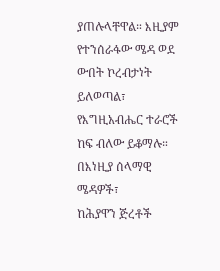ያጠሉላቸዋል። እዚያም የተንሰራፋው ሜዳ ወደ ውበት ኮረብታነት
ይለወጣል፣ የእግዚአብሔር ተራሮች ከፍ ብለው ይቆማሉ። በእነዚያ ሰላማዊ ሜዳዎች፣
ከሕያዋን ጅረቶች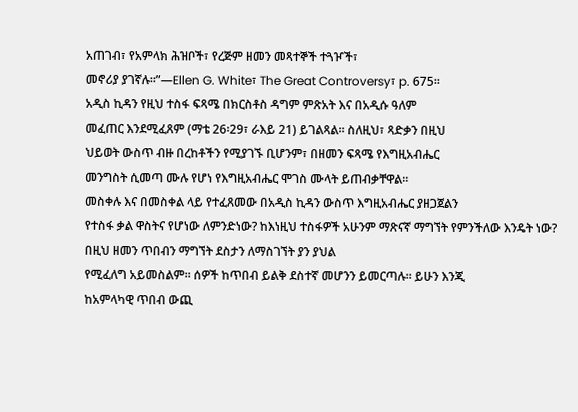አጠገብ፣ የአምላክ ሕዝቦች፣ የረጅም ዘመን መጻተኞች ተጓዦች፣
መኖሪያ ያገኛሉ።”—Ellen G. White፣ The Great Controversy፣ p. 675።
አዲስ ኪዳን የዚህ ተስፋ ፍጻሜ በክርስቶስ ዳግም ምጽአት እና በአዲሱ ዓለም
መፈጠር እንደሚፈጸም (ማቴ 26፡29፣ ራእይ 21) ይገልጻል። ስለዚህ፣ ጻድቃን በዚህ
ህይወት ውስጥ ብዙ በረከቶችን የሚያገኙ ቢሆንም፣ በዘመን ፍጻሜ የእግዚአብሔር
መንግስት ሲመጣ ሙሉ የሆነ የእግዚአብሔር ሞገስ ሙላት ይጠብቃቸዋል።
መስቀሉ እና በመስቀል ላይ የተፈጸመው በአዲስ ኪዳን ውስጥ እግዚአብሔር ያዘጋጀልን
የተስፋ ቃል ዋስትና የሆነው ለምንድነው? ከእነዚህ ተስፋዎች አሁንም ማጽናኛ ማግኘት የምንችለው እንዴት ነው?
በዚህ ዘመን ጥበብን ማግኘት ደስታን ለማስገኘት ያን ያህል
የሚፈለግ አይመስልም። ሰዎች ከጥበብ ይልቅ ደስተኛ መሆንን ይመርጣሉ። ይሁን እንጂ
ከአምላካዊ ጥበብ ውጪ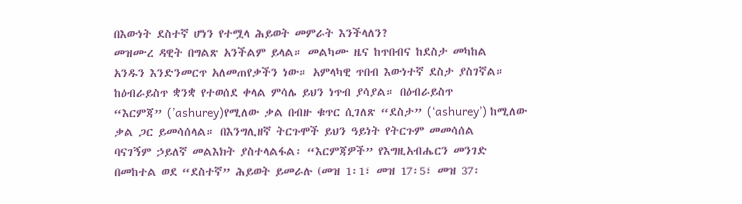በእውነት ደስተኛ ሆነን የተሟላ ሕይወት መምራት እንችላለን?
መዝሙረ ዳዊት በግልጽ አንችልም ይላል። መልካሙ ዜና ከጥበብና ከደስታ መካከል
አንዱን እንድንመርጥ አለመጠየቃችን ነው። አምላካዊ ጥበብ እውነተኛ ደስታ ያስገኛል።
ከዕብራይስጥ ቋንቋ የተወሰደ ቀላል ምሳሌ ይህን ነጥብ ያሳያል። በዕብራይስጥ
“እርምጃ” (’ashurey)የሚለው ቃል በብዙ ቁጥር ሲገለጽ “ደስታ” (‘ashurey’) ከሚለው
ቃል ጋር ይመሳሰላል። በእንግሊዘኛ ትርጉሞች ይህን ዓይነት የትርጉም መመሳሰል
ባናገኝም ኃይለኛ መልእክት ያስተላልፋል፡ “እርምጃዎች” የእግዚአብሔርን መንገድ
በመከተል ወደ “ደስተኛ” ሕይወት ይመራሉ (መዝ 1፡1፣ መዝ 17፡5፣ መዝ 37፡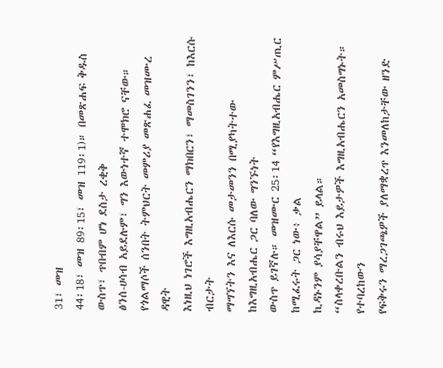31፣ መዝ
44፡18፣ መዝ 89፡15፣ መዝ 119፡1)። በመጽሐፍ ቅዱስ ውስጥ፣ ጥበብም ሆነ ደስታ ረቂቅ
ፅንሰ-ሀሳብ አይደሉም፣ ግን እውነተኛ ተሞክሮ ናቸው።
የጎልማሶች ሰንበት ትምህርት መምሪያ መጽሐፈ መዝሙረ ዳዊት
እነዚህ ነገሮች እግዚአብሔርን ማክበርን፣ ማመስገንን፣ ከእርሱ ብርታት
ማግኘትን እና ለእርሱ መታመንን በሚያካትተው ከእግዚአብሔር ጋር ባለው ግንኙነት
ውስጥ ይገኛሉ። መዝሙር 25፡14 “የእግዚአብሔር ምሥጢር ከሚፈሩት ጋር ነው፥ ቃል
ኪዳኑንም ያሳያቸዋል” ይላል።
“ስላቀረቡልን ብሩህ እይታዎች እግዚአብሔርን አመስግኑት። የተባረከውን
የፍቅሩን ማረጋገጫዎች ያለማቋረጥ እንመለከታቸው ዘንድ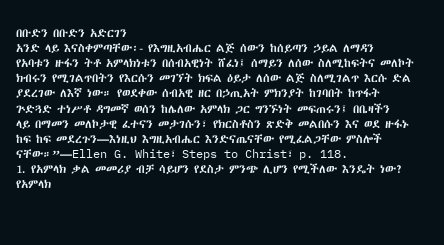በቡድን በቡድን አድርገን
አንድ ላይ እናስቀምጣቸው፡- የእግዚአብሔር ልጅ ሰውን ከሰይጣን ኃይል ለማዳን
የአባቱን ዙፋን ትቶ አምላክነቱን በሰብአዊነት ሸፈነ፤ ሰማይን ለሰው ስለሚከፍትና መለኮት
ክብሩን የሚገልጥበትን የእርሱን መገኘት ክፍል ዕይታ ለሰው ልጅ ስለሚገልጥ እርሱ ድል
ያደረገው ለእኛ ነው። የወደቀው ሰብአዊ ዘር በኃጢአት ምክንያት ከገባበት ከጥፋት
ጕድጓድ ተነሥቶ ዳግመኛ ወሰን ከሌለው አምላክ ጋር ግንኙነት መፍጠሩን፤ በቤዛችን
ላይ በማመን መለኮታዊ ፈተናን መታገሱን፣ የክርስቶስን ጽድቅ መልበሱን እና ወደ ዙፋኑ
ከፍ ከፍ መደረጉን—እነዚህ እግዚአብሔር እንድናጤናቸው የሚፈልጋቸው ምስሎች
ናቸው።”—Ellen G. White፣ Steps to Christ፣ p. 118.
1. የአምላክ ቃል መመሪያ ብቻ ሳይሆን የደስታ ምንጭ ሊሆን የሚችለው እንዴት ነው?
የአምላክ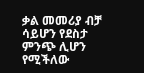ቃል መመሪያ ብቻ ሳይሆን የደስታ ምንጭ ሊሆን የሚችለው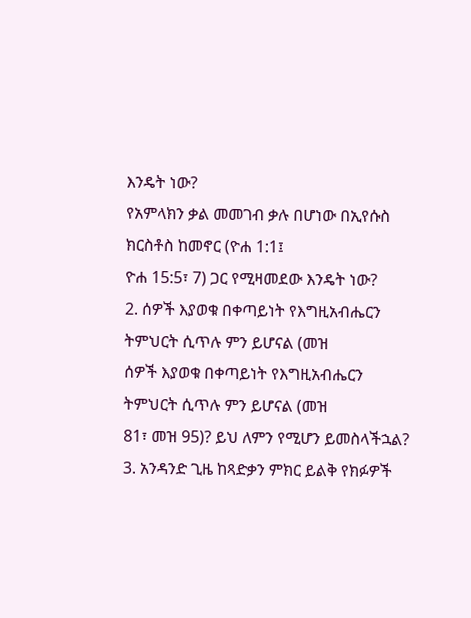እንዴት ነው?
የአምላክን ቃል መመገብ ቃሉ በሆነው በኢየሱስ ክርስቶስ ከመኖር (ዮሐ 1:1፤
ዮሐ 15:5፣ 7) ጋር የሚዛመደው እንዴት ነው?
2. ሰዎች እያወቁ በቀጣይነት የእግዚአብሔርን ትምህርት ሲጥሉ ምን ይሆናል (መዝ
ሰዎች እያወቁ በቀጣይነት የእግዚአብሔርን ትምህርት ሲጥሉ ምን ይሆናል (መዝ
81፣ መዝ 95)? ይህ ለምን የሚሆን ይመስላችኋል?
3. አንዳንድ ጊዜ ከጻድቃን ምክር ይልቅ የክፉዎች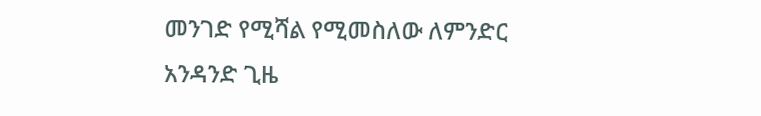መንገድ የሚሻል የሚመስለው ለምንድር
አንዳንድ ጊዜ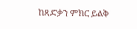ከጻድቃን ምክር ይልቅ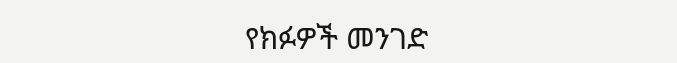የክፉዎች መንገድ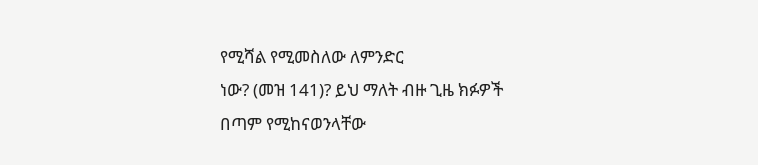የሚሻል የሚመስለው ለምንድር
ነው? (መዝ 141)? ይህ ማለት ብዙ ጊዜ ክፉዎች በጣም የሚከናወንላቸው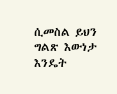ሲመስል ይህን ግልጽ እውነታ እንዴት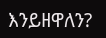እንይዘዋለን?